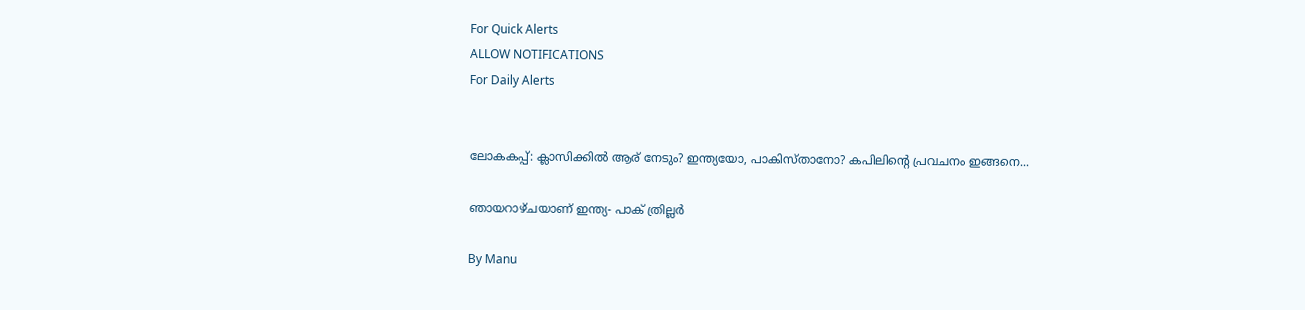For Quick Alerts
ALLOW NOTIFICATIONS
For Daily Alerts


ലോകകപ്പ്: ക്ലാസിക്കില്‍ ആര് നേടും? ഇന്ത്യയോ, പാകിസ്താനോ? കപിലിന്റെ പ്രവചനം ഇങ്ങനെ...

ഞായറാഴ്ചയാണ് ഇന്ത്യ- പാക് ത്രില്ലര്‍

By Manu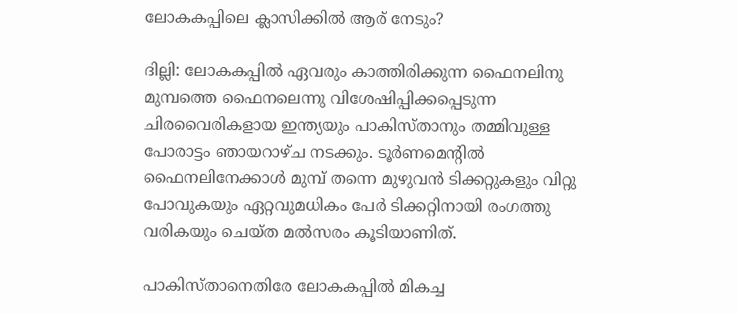ലോകകപ്പിലെ ക്ലാസിക്കില്‍ ആര് നേടും?

ദില്ലി: ലോകകപ്പില്‍ ഏവരും കാത്തിരിക്കുന്ന ഫൈനലിനു മുമ്പത്തെ ഫൈനലെന്നു വിശേഷിപ്പിക്കപ്പെടുന്ന ചിരവൈരികളായ ഇന്ത്യയും പാകിസ്താനും തമ്മിവുള്ള പോരാട്ടം ഞായറാഴ്ച നടക്കും. ടൂര്‍ണമെന്റില്‍ ഫൈനലിനേക്കാള്‍ മുമ്പ് തന്നെ മുഴുവന്‍ ടിക്കറ്റുകളും വിറ്റു പോവുകയും ഏറ്റവുമധികം പേര്‍ ടിക്കറ്റിനായി രംഗത്തു വരികയും ചെയ്ത മല്‍സരം കൂടിയാണിത്.

പാകിസ്താനെതിരേ ലോകകപ്പില്‍ മികച്ച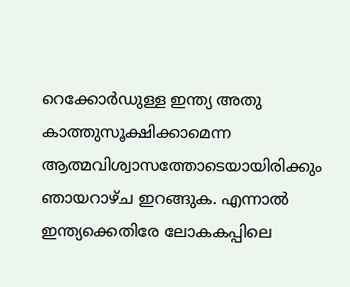റെക്കോര്‍ഡുള്ള ഇന്ത്യ അതു കാത്തുസൂക്ഷിക്കാമെന്ന ആത്മവിശ്വാസത്തോടെയായിരിക്കും ഞായറാഴ്ച ഇറങ്ങുക. എന്നാല്‍ ഇന്ത്യക്കെതിരേ ലോകകപ്പിലെ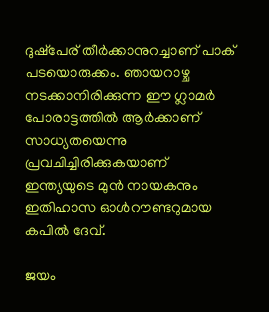ദുഷ്‌പേര് തീര്‍ക്കാനുറച്ചാണ് പാക് പടയൊരുക്കം. ഞായറാഴ്ച നടക്കാനിരിക്കുന്ന ഈ ഗ്ലാമര്‍ പോരാട്ടത്തില്‍ ആര്‍ക്കാണ് സാധ്യതയെന്നു പ്രവചിച്ചിരിക്കുകയാണ് ഇന്ത്യയുടെ മുന്‍ നായകനും ഇതിഹാസ ഓള്‍റൗണ്ടറുമായ കപില്‍ ദേവ്.

ജയം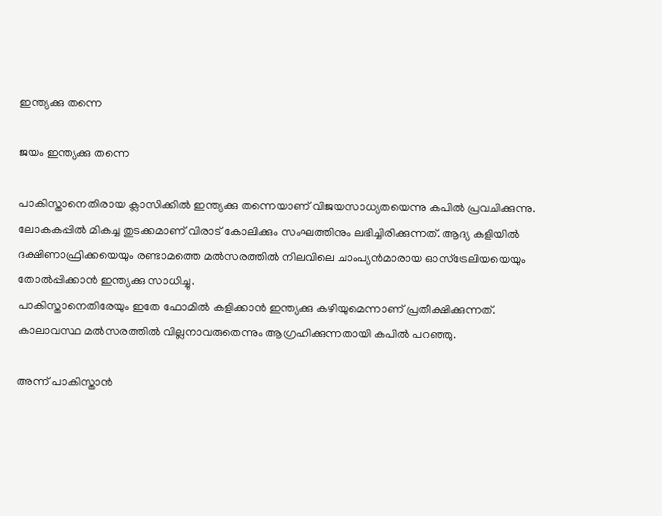ഇന്ത്യക്കു തന്നെ

ജയം ഇന്ത്യക്കു തന്നെ

പാകിസ്താനെതിരായ ക്ലാസിക്കില്‍ ഇന്ത്യക്കു തന്നെയാണ് വിജയസാധ്യതയെന്നു കപില്‍ പ്രവചിക്കുന്നു. ലോകകപ്പില്‍ മികച്ച തുടക്കമാണ് വിരാട് കോലിക്കും സംഘത്തിനും ലഭിച്ചിരിക്കുന്നത്. ആദ്യ കളിയില്‍ ദക്ഷിണാഫ്രിക്കയെയും രണ്ടാമത്തെ മല്‍സരത്തില്‍ നിലവിലെ ചാംപ്യന്‍മാരായ ഓസ്‌ട്രേലിയയെയും തോല്‍പ്പിക്കാന്‍ ഇന്ത്യക്കു സാധിച്ചു.
പാകിസ്താനെതിരേയും ഇതേ ഫോമില്‍ കളിക്കാന്‍ ഇന്ത്യക്കു കഴിയുമെന്നാണ് പ്രതീക്ഷിക്കുന്നത്. കാലാവസ്ഥ മല്‍സരത്തില്‍ വില്ലനാവരുതെന്നും ആഗ്രഹിക്കുന്നതായി കപില്‍ പറഞ്ഞു.

അന്ന് പാകിസ്താന്‍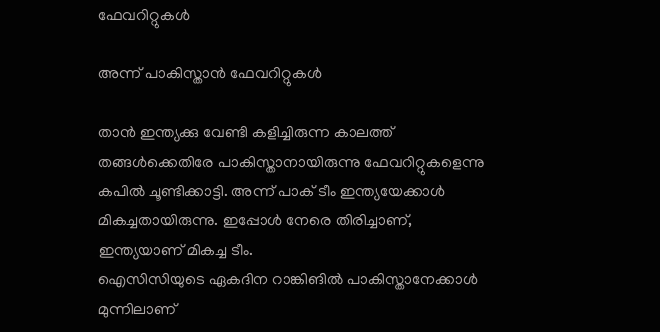ഫേവറിറ്റുകള്‍

അന്ന് പാകിസ്താന്‍ ഫേവറിറ്റുകള്‍

താന്‍ ഇന്ത്യക്കു വേണ്ടി കളിച്ചിരുന്ന കാലത്ത് തങ്ങള്‍ക്കെതിരേ പാകിസ്താനായിരുന്നു ഫേവറിറ്റുകളെന്നു കപില്‍ ചൂണ്ടിക്കാട്ടി. അന്ന് പാക് ടീം ഇന്ത്യയേക്കാള്‍ മികച്ചതായിരുന്നു. ഇപ്പോള്‍ നേരെ തിരിച്ചാണ്, ഇന്ത്യയാണ് മികച്ച ടീം.
ഐസിസിയുടെ ഏകദിന റാങ്കിങില്‍ പാകിസ്താനേക്കാള്‍ മുന്നിലാണ്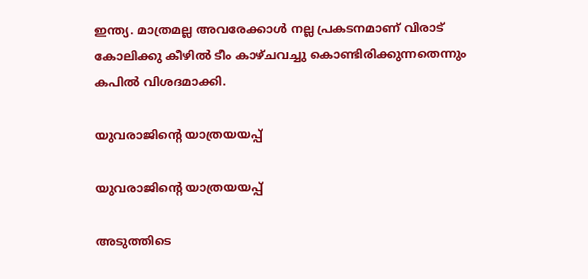ഇന്ത്യ. മാത്രമല്ല അവരേക്കാള്‍ നല്ല പ്രകടനമാണ് വിരാട് കോലിക്കു കീഴില്‍ ടീം കാഴ്ചവച്ചു കൊണ്ടിരിക്കുന്നതെന്നും കപില്‍ വിശദമാക്കി.

യുവരാജിന്റെ യാത്രയയപ്പ്

യുവരാജിന്റെ യാത്രയയപ്പ്

അടുത്തിടെ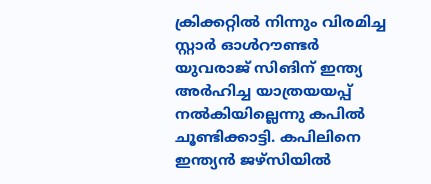ക്രിക്കറ്റില്‍ നിന്നും വിരമിച്ച സ്റ്റാര്‍ ഓള്‍റൗണ്ടര്‍ യുവരാജ് സിങിന് ഇന്ത്യ അര്‍ഹിച്ച യാത്രയയപ്പ് നല്‍കിയില്ലെന്നു കപില്‍ ചൂണ്ടിക്കാട്ടി. കപിലിനെ ഇന്ത്യന്‍ ജഴ്‌സിയില്‍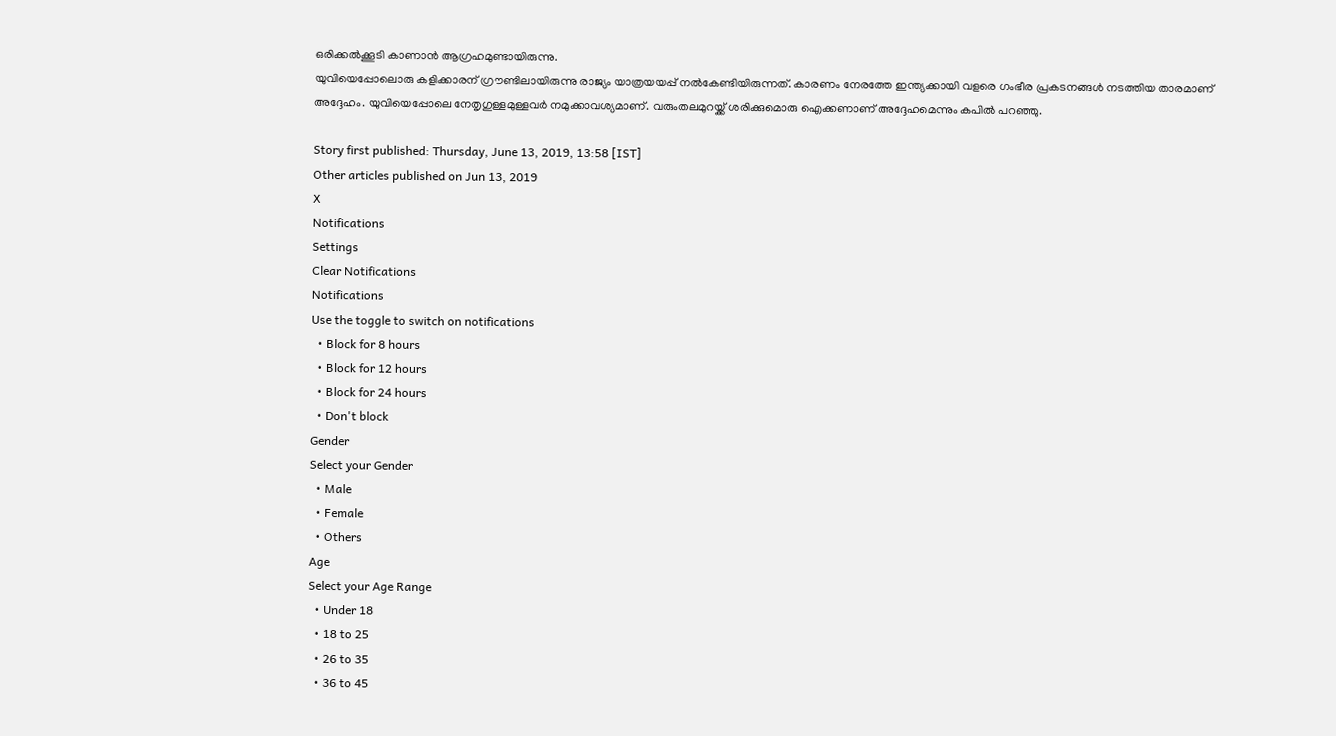ഒരിക്കല്‍ക്കൂടി കാണാന്‍ ആഗ്രഹമുണ്ടായിരുന്നു.
യുവിയെപ്പോലൊരു കളിക്കാരന് ഗ്രൗണ്ടിലായിരുന്നു രാജ്യം യാത്രയയപ്പ് നല്‍കേണ്ടിയിരുന്നത്. കാരണം നേരത്തേ ഇന്ത്യക്കായി വളരെ ഗംഭീര പ്രകടനങ്ങള്‍ നടത്തിയ താരമാണ് അദ്ദേഹം. യുവിയെപ്പോലെ നേതൃഗുള്ളമുള്ളവര്‍ നമുക്കാവശ്യമാണ്. വരുംതലമുറയ്ക്ക് ശരിക്കുമൊരു ഐക്കണാണ് അദ്ദേഹമെന്നും കപില്‍ പറഞ്ഞു.

Story first published: Thursday, June 13, 2019, 13:58 [IST]
Other articles published on Jun 13, 2019
X
Notifications
Settings
Clear Notifications
Notifications
Use the toggle to switch on notifications
  • Block for 8 hours
  • Block for 12 hours
  • Block for 24 hours
  • Don't block
Gender
Select your Gender
  • Male
  • Female
  • Others
Age
Select your Age Range
  • Under 18
  • 18 to 25
  • 26 to 35
  • 36 to 45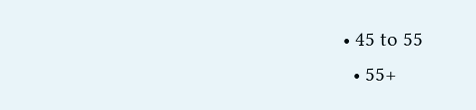• 45 to 55
  • 55+